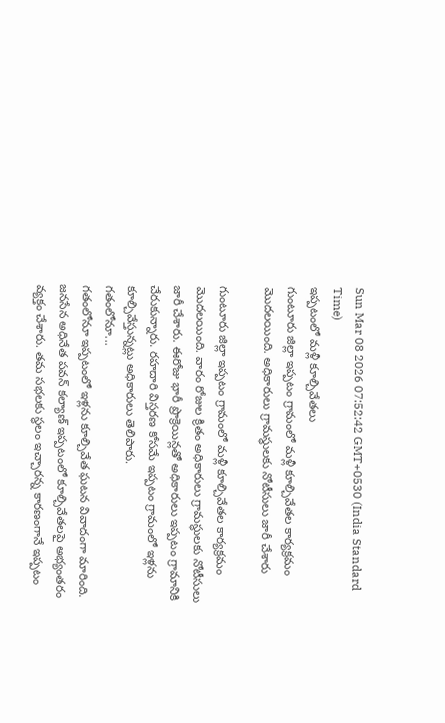Sun Mar 08 2026 07:52:42 GMT+0530 (India Standard Time)
ఇప్పటంలో మళ్లీ కూల్చివేతలు
గుంటూరు జిల్లా ఇప్పటం గ్రామంలో మళ్లీ కూల్చివేతల కార్యక్రమం మొదలయింది. అధికారులు గ్రామస్థులకు నోటీసులు జారీ చేశారు

గుంటూరు జిల్లా ఇప్పటం గ్రామంలో మళ్లీ కూల్చివేతల కార్యక్రమం మొదలయింది. వారం రోజుల క్రితం అధికారులు గ్రామస్థులకు నోటీసులు జారీ చేశారు. ఈరోజు భారీ ప్రొక్రెయిన్లతో అధికారులు ఇప్పటం గ్రామానికి చేరుకున్నారు. రహదారి విస్తరణ కోసమే ఇప్పటం గ్రామంలో ఇళ్లను కూల్చివేస్తున్నట్లు అధికారులు తెలిపారు.
గతంలోనూ...
గతంలోనూ ఇప్పటంలో ఇళ్లను కూల్చివేత ఘటన వివాదంగా మారింది. జనసేన అధినేత పవన్ కల్యాణ్ ఇప్పటంలో కూల్చివేతలపై అభ్యంతరం వ్యక్తం చేశారు. తమ సభలకు స్థలం ఇచ్చారన్న కారణంగానే ఇప్పటం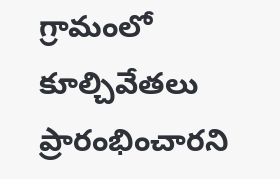గ్రామంలో కూల్చివేతలు ప్రారంభించారని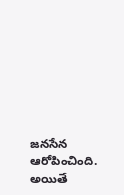జనసేన ఆరోపించింది. అయితే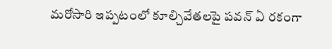మరోసారి ఇప్పటంలో కూల్చివేతలపై పవన్ ఏ రకంగా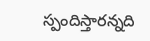స్పందిస్తారన్నది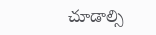చూడాల్సి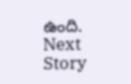ఉంది.
Next Story